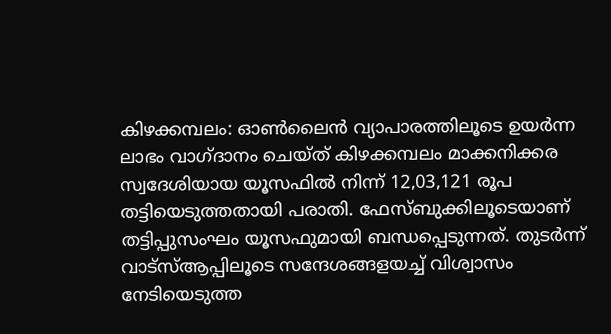കിഴക്കമ്പലം: ഓൺലൈൻ വ്യാപാരത്തിലൂടെ ഉയർന്ന ലാഭം വാഗ്ദാനം ചെയ്ത് കിഴക്കമ്പലം മാക്കനിക്കര സ്വദേശിയായ യൂസഫിൽ നിന്ന് 12,03,121 രൂപ തട്ടിയെടുത്തതായി പരാതി. ഫേസ്ബുക്കിലൂടെയാണ് തട്ടിപ്പുസംഘം യൂസഫുമായി ബന്ധപ്പെടുന്നത്. തുടർന്ന് വാട്സ്ആപ്പിലൂടെ സന്ദേശങ്ങളയച്ച് വിശ്വാസം നേടിയെടുത്ത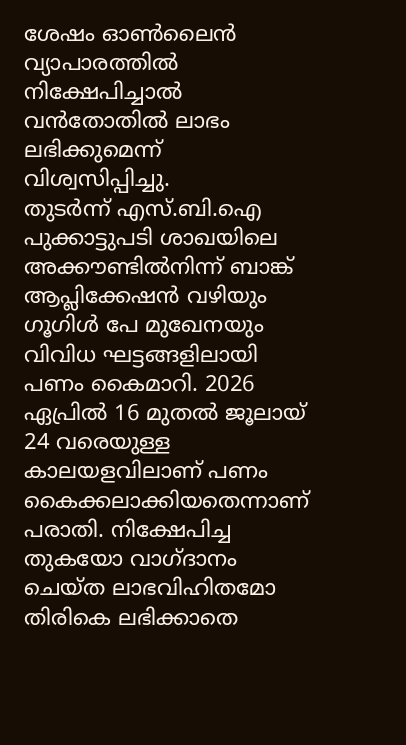ശേഷം ഓൺലൈൻ വ്യാപാരത്തിൽ നിക്ഷേപിച്ചാൽ വൻതോതിൽ ലാഭം ലഭിക്കുമെന്ന് വിശ്വസിപ്പിച്ചു.
തുടർന്ന് എസ്.ബി.ഐ പുക്കാട്ടുപടി ശാഖയിലെ അക്കൗണ്ടിൽനിന്ന് ബാങ്ക് ആപ്ലിക്കേഷൻ വഴിയും ഗൂഗിൾ പേ മുഖേനയും വിവിധ ഘട്ടങ്ങളിലായി പണം കൈമാറി. 2026 ഏപ്രിൽ 16 മുതൽ ജൂലായ് 24 വരെയുള്ള കാലയളവിലാണ് പണം കൈക്കലാക്കിയതെന്നാണ് പരാതി. നിക്ഷേപിച്ച തുകയോ വാഗ്ദാനം ചെയ്ത ലാഭവിഹിതമോ തിരികെ ലഭിക്കാതെ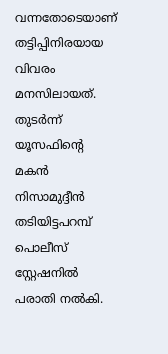വന്നതോടെയാണ് തട്ടിപ്പിനിരയായ വിവരം മനസിലായത്. തുടർന്ന് യൂസഫിന്റെ മകൻ നിസാമുദ്ദീൻ തടിയിട്ടപറമ്പ് പൊലീസ് സ്റ്റേഷനിൽ പരാതി നൽകി.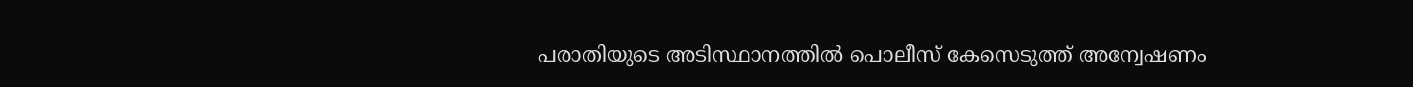പരാതിയുടെ അടിസ്ഥാനത്തിൽ പൊലീസ് കേസെടുത്ത് അന്വേഷണം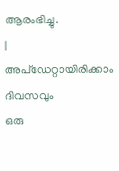ആരംഭിച്ചു.
|
അപ്ഡേറ്റായിരിക്കാം ദിവസവും
ഒരു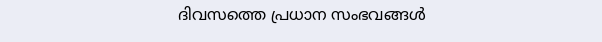ദിവസത്തെ പ്രധാന സംഭവങ്ങൾ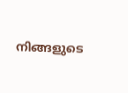നിങ്ങളുടെ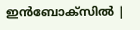ഇൻബോക്സിൽ |